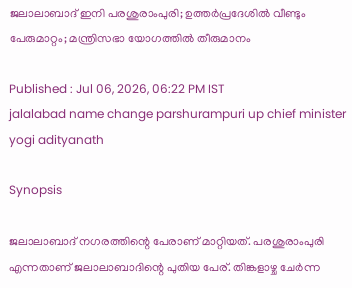ജലാലാബാദ് ഇനി പരശുരാംപുരി; ഉത്തർപ്രദേശിൽ വീണ്ടും പേരുമാറ്റം; മന്ത്രിസഭാ യോഗത്തിൽ തീരുമാനം

Published : Jul 06, 2026, 06:22 PM IST
jalalabad name change parshurampuri up chief minister yogi adityanath

Synopsis

ജലാലാബാദ് നഗരത്തിന്റെ പേരാണ് മാറ്റിയത്. പരശുരാംപുരി എന്നതാണ് ജലാലാബാദിന്റെ പുതിയ പേര്. തിങ്കളാഴ്ച ചേർന്ന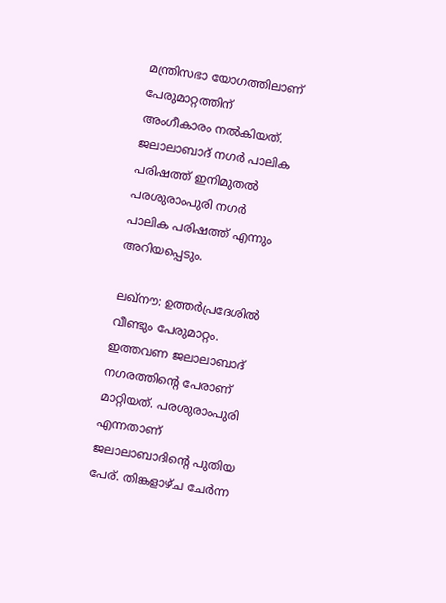മന്ത്രിസഭാ യോഗത്തിലാണ് പേരുമാറ്റത്തിന് അംഗീകാരം നൽകിയത്. ജലാലാബാദ് നഗർ പാലിക പരിഷത്ത് ഇനിമുതൽ പരശുരാംപുരി നഗർ പാലിക പരിഷത്ത് എന്നും അറിയപ്പെടും.

ലഖ്നൗ: ഉത്തർപ്രദേശിൽ വീണ്ടും പേരുമാറ്റം. ഇത്തവണ ജലാലാബാദ് നഗരത്തിന്റെ പേരാണ് മാറ്റിയത്. പരശുരാംപുരി എന്നതാണ് ജലാലാബാദിന്റെ പുതിയ പേര്. തിങ്കളാഴ്ച ചേർന്ന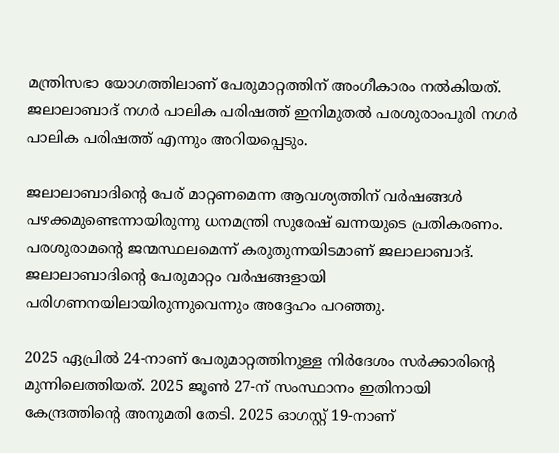മന്ത്രിസഭാ യോഗത്തിലാണ് പേരുമാറ്റത്തിന് അംഗീകാരം നൽകിയത്. ജലാലാബാദ് നഗർ പാലിക പരിഷത്ത് ഇനിമുതൽ പരശുരാംപുരി നഗർ പാലിക പരിഷത്ത് എന്നും അറിയപ്പെടും.

ജലാലാബാദിന്റെ പേര് മാറ്റണമെന്ന ആവശ്യത്തിന് വർഷങ്ങൾ പഴക്കമുണ്ടെന്നായിരുന്നു ധനമന്ത്രി സുരേഷ് ഖന്നയുടെ പ്രതികരണം. പരശുരാമന്റെ ജന്മസ്ഥലമെന്ന് കരുതുന്നയിടമാണ് ജലാലാബാദ്. ജലാലാബാദിന്റെ പേരുമാറ്റം വർഷങ്ങളായി പരിഗണനയിലായിരുന്നുവെന്നും അദ്ദേഹം പറഞ്ഞു.

2025 ഏപ്രിൽ 24-നാണ് പേരുമാറ്റത്തിനുള്ള നിർദേശം സർക്കാരിന്റെ മുന്നിലെത്തിയത്. 2025 ജൂൺ 27-ന് സംസ്ഥാനം ഇതിനായി കേന്ദ്രത്തിന്റെ അനുമതി തേടി. 2025 ഓഗസ്റ്റ് 19-നാണ്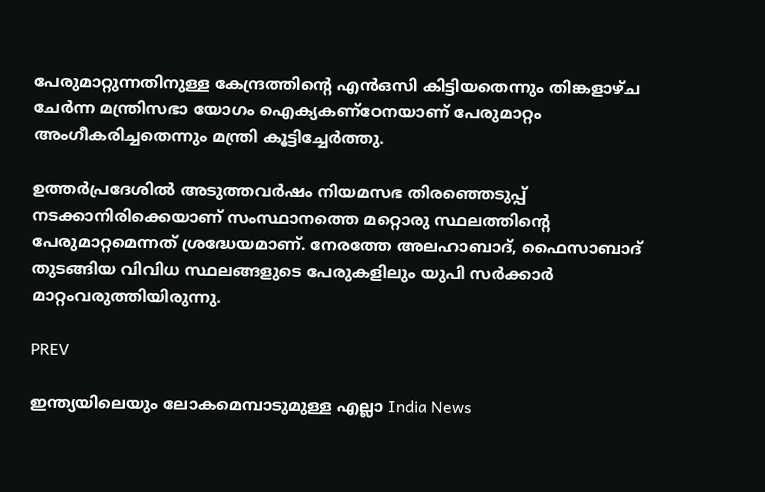പേരുമാറ്റുന്നതിനുള്ള കേന്ദ്രത്തിന്റെ എൻഒസി കിട്ടിയതെന്നും തിങ്കളാഴ്ച ചേർന്ന മന്ത്രിസഭാ യോഗം ഐക്യകണ്ഠേനയാണ് പേരുമാറ്റം അംഗീകരിച്ചതെന്നും മന്ത്രി കൂട്ടിച്ചേർത്തു.

ഉത്തർപ്രദേശിൽ അടുത്തവർഷം നിയമസഭ തിരഞ്ഞെടുപ്പ് നടക്കാനിരിക്കെയാണ് സംസ്ഥാനത്തെ മറ്റൊരു സ്ഥലത്തിന്റെ പേരുമാറ്റമെന്നത് ശ്രദ്ധേയമാണ്. നേരത്തേ അലഹാബാദ്, ഫൈസാബാദ് തുടങ്ങിയ വിവിധ സ്ഥലങ്ങളുടെ പേരുകളിലും യുപി സർക്കാർ മാറ്റംവരുത്തിയിരുന്നു.

PREV

ഇന്ത്യയിലെയും ലോകമെമ്പാടുമുള്ള എല്ലാ India News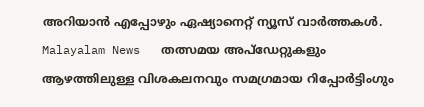അറിയാൻ എപ്പോഴും ഏഷ്യാനെറ്റ് ന്യൂസ് വാർത്തകൾ. Malayalam News   തത്സമയ അപ്‌ഡേറ്റുകളും ആഴത്തിലുള്ള വിശകലനവും സമഗ്രമായ റിപ്പോർട്ടിംഗും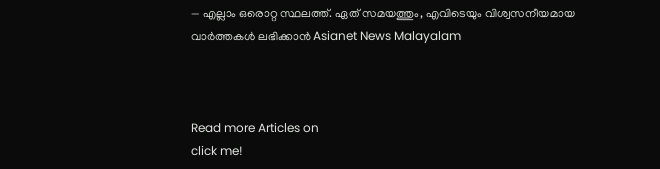— എല്ലാം ഒരൊറ്റ സ്ഥലത്ത്. ഏത് സമയത്തും, എവിടെയും വിശ്വസനീയമായ വാർത്തകൾ ലഭിക്കാൻ Asianet News Malayalam



Read more Articles on
click me!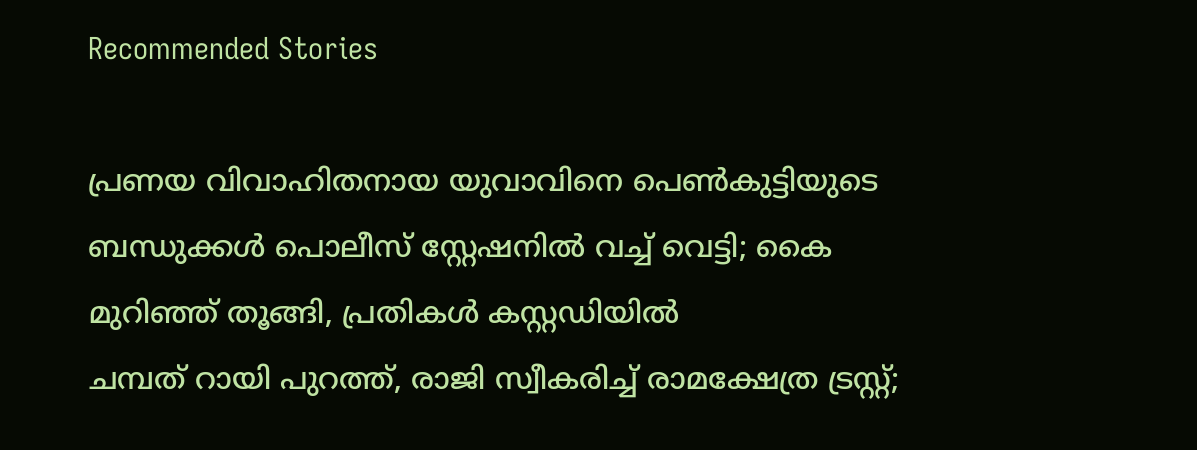Recommended Stories

പ്രണയ വിവാഹിതനായ യുവാവിനെ പെൺകുട്ടിയുടെ ബന്ധുക്കൾ പൊലീസ് സ്റ്റേഷനിൽ വച്ച് വെട്ടി; കൈ മുറിഞ്ഞ് തൂങ്ങി, പ്രതികൾ കസ്റ്റഡിയിൽ
ചമ്പത് റായി പുറത്ത്, രാജി സ്വീകരിച്ച് രാമക്ഷേത്ര ട്രസ്റ്റ്;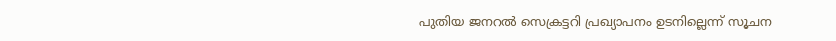പുതിയ ജനറൽ സെക്രട്ടറി പ്രഖ്യാപനം ഉടനില്ലെന്ന് സൂചന